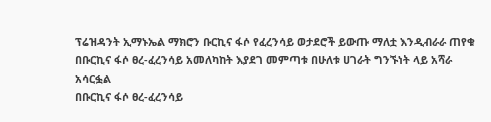ፕሬዝዳንት ኢማኑኤል ማክሮን ቡርኪና ፋሶ የፈረንሳይ ወታደሮች ይውጡ ማለቷ እንዲብራራ ጠየቁ
በቡርኪና ፋሶ ፀረ-ፈረንሳይ አመለካከት እያደገ መምጣቱ በሁለቱ ሀገራት ግንኙነት ላይ አሻራ አሳርፏል
በቡርኪና ፋሶ ፀረ-ፈረንሳይ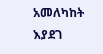አመለካከት እያደገ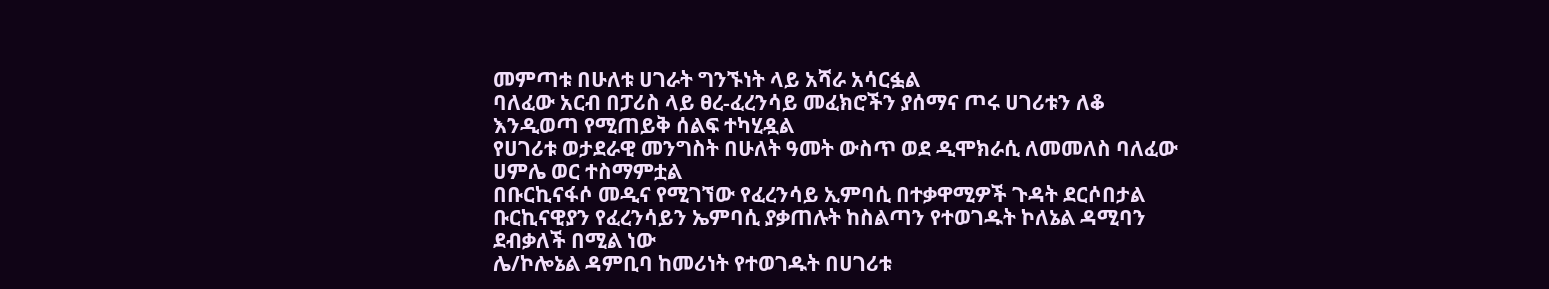መምጣቱ በሁለቱ ሀገራት ግንኙነት ላይ አሻራ አሳርፏል
ባለፈው አርብ በፓሪስ ላይ ፀረ-ፈረንሳይ መፈክሮችን ያሰማና ጦሩ ሀገሪቱን ለቆ እንዲወጣ የሚጠይቅ ሰልፍ ተካሂዷል
የሀገሪቱ ወታደራዊ መንግስት በሁለት ዓመት ውስጥ ወደ ዲሞክራሲ ለመመለስ ባለፈው ሀምሌ ወር ተስማምቷል
በቡርኪናፋሶ መዲና የሚገኘው የፈረንሳይ ኢምባሲ በተቃዋሚዎች ጉዳት ደርሶበታል
ቡርኪናዊያን የፈረንሳይን ኤምባሲ ያቃጠሉት ከስልጣን የተወገዱት ኮለኔል ዳሚባን ደብቃለች በሚል ነው
ሌ/ኮሎኔል ዳምቢባ ከመሪነት የተወገዱት በሀገሪቱ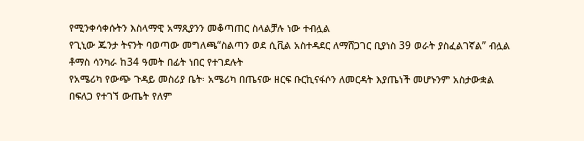የሚንቀሳቀሱትን እስላማዊ አማጺያንን መቆጣጠር ስላልቻሉ ነው ተብሏል
የጊኒው ጁንታ ትናንት ባወጣው መግለጫ“ስልጣን ወደ ሲቪል አስተዳደር ለማሸጋገር ቢያነስ 39 ወራት ያስፈልገኛል” ብሏል
ቶማስ ሳንካራ ከ34 ዓመት በፊት ነበር የተገደሉት
የአሜሪካ የውጭ ጉዳይ መስሪያ ቤት፡ አሜሪካ በጤናው ዘርፍ ቡርኪናፋሶን ለመርዳት እያጤነች መሆኑንም አስታውቋል
በፍለጋ የተገኘ ውጤት የለም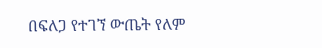በፍለጋ የተገኘ ውጤት የለም